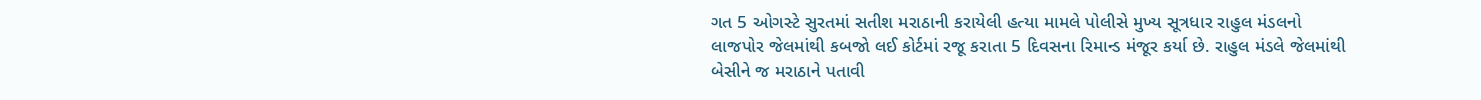ગત 5 ઓગસ્ટે સુરતમાં સતીશ મરાઠાની કરાયેલી હત્યા મામલે પોલીસે મુખ્ય સૂત્રધાર રાહુલ મંડલનો લાજપોર જેલમાંથી કબજો લઈ કોર્ટમાં રજૂ કરાતા 5 દિવસના રિમાન્ડ મંજૂર કર્યા છે. રાહુલ મંડલે જેલમાંથી બેસીને જ મરાઠાને પતાવી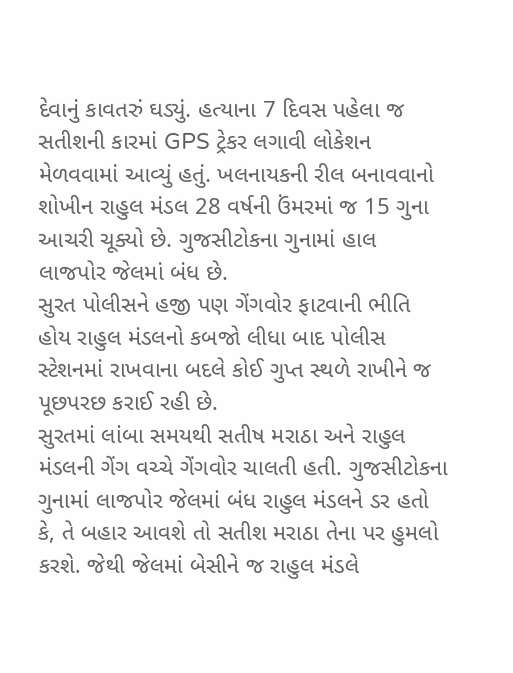દેવાનું કાવતરું ઘડ્યું. હત્યાના 7 દિવસ પહેલા જ સતીશની કારમાં GPS ટ્રેકર લગાવી લોકેશન મેળવવામાં આવ્યું હતું. ખલનાયકની રીલ બનાવવાનો શોખીન રાહુલ મંડલ 28 વર્ષની ઉંમરમાં જ 15 ગુના આચરી ચૂક્યો છે. ગુજસીટોકના ગુનામાં હાલ લાજપોર જેલમાં બંધ છે.
સુરત પોલીસને હજી પણ ગેંગવોર ફાટવાની ભીતિ હોય રાહુલ મંડલનો કબજો લીધા બાદ પોલીસ સ્ટેશનમાં રાખવાના બદલે કોઈ ગુપ્ત સ્થળે રાખીને જ પૂછપરછ કરાઈ રહી છે.
સુરતમાં લાંબા સમયથી સતીષ મરાઠા અને રાહુલ મંડલની ગેંગ વચ્ચે ગેંગવોર ચાલતી હતી. ગુજસીટોકના ગુનામાં લાજપોર જેલમાં બંધ રાહુલ મંડલને ડર હતો કે, તે બહાર આવશે તો સતીશ મરાઠા તેના પર હુમલો કરશે. જેથી જેલમાં બેસીને જ રાહુલ મંડલે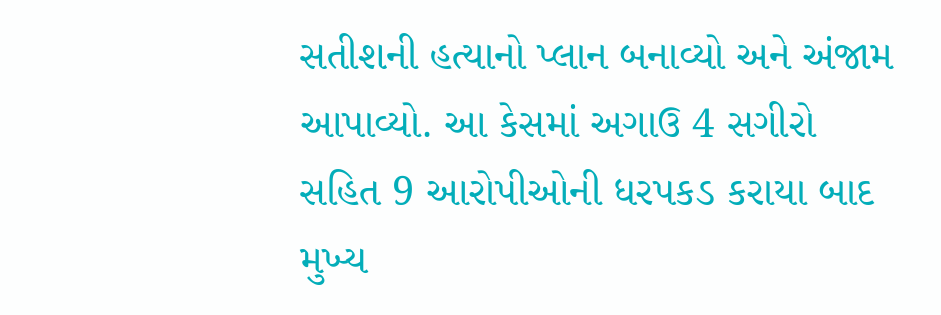સતીશની હત્યાનો પ્લાન બનાવ્યો અને અંજામ આપાવ્યો. આ કેસમાં અગાઉ 4 સગીરો સહિત 9 આરોપીઓની ધરપકડ કરાયા બાદ મુખ્ય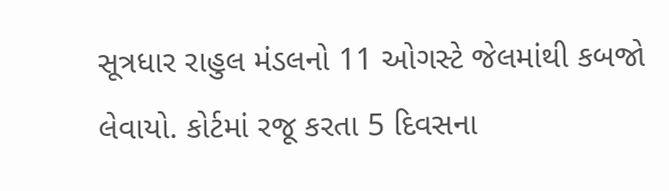સૂત્રધાર રાહુલ મંડલનો 11 ઓગસ્ટે જેલમાંથી કબજો લેવાયો. કોર્ટમાં રજૂ કરતા 5 દિવસના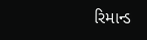રિમાન્ડ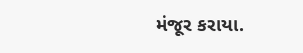મંજૂર કરાયા.